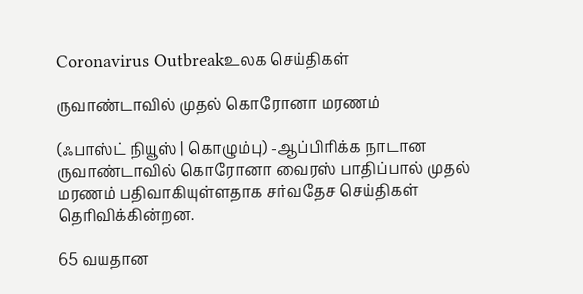Coronavirus Outbreakஉலக செய்திகள்

ருவாண்டாவில் முதல் கொரோனா மரணம்

(ஃபாஸ்ட் நியூஸ் | கொழும்பு) -ஆப்பிரிக்க நாடான ருவாண்டாவில் கொரோனா வைரஸ் பாதிப்பால் முதல் மரணம் பதிவாகியுள்ளதாக சர்வதேச செய்திகள் தெரிவிக்கின்றன.

65 வயதான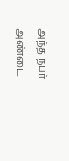அந்த நபர் அண்டை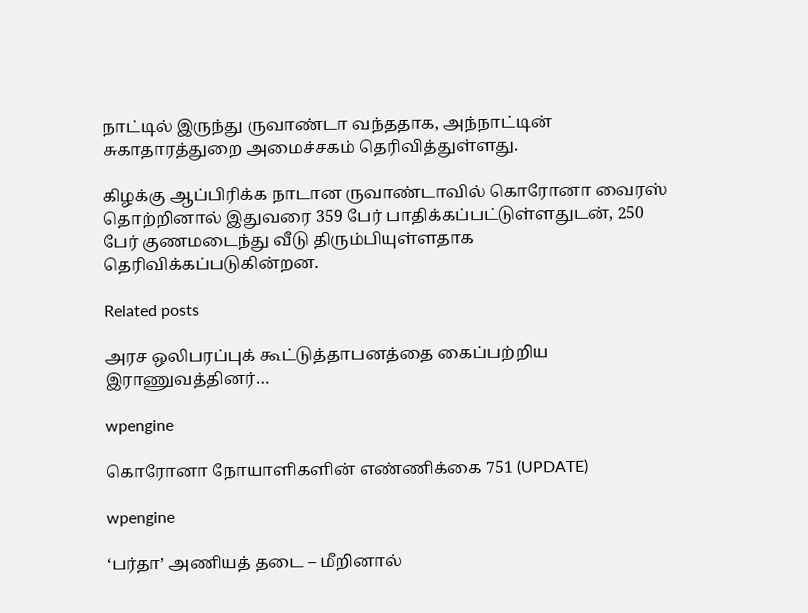நாட்டில் இருந்து ருவாண்டா வந்ததாக, அந்நாட்டின் சுகாதாரத்துறை அமைச்சகம் தெரிவித்துள்ளது.

கிழக்கு ஆப்பிரிக்க நாடான ருவாண்டாவில் கொரோனா வைரஸ் தொற்றினால் இதுவரை 359 பேர் பாதிக்கப்பட்டுள்ளதுடன், 250 பேர் குணமடைந்து வீடு திரும்பியுள்ளதாக தெரிவிக்கப்படுகின்றன.

Related posts

அரச ஒலிபரப்புக் கூட்டுத்தாபனத்தை கைப்பற்றிய இராணுவத்தினர்…

wpengine

கொரோனா நோயாளிகளின் எண்ணிக்கை 751 (UPDATE)

wpengine

‘பர்தா’ அணியத் தடை – மீறினால்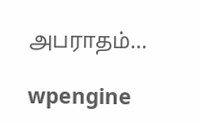அபராதம்…

wpengine